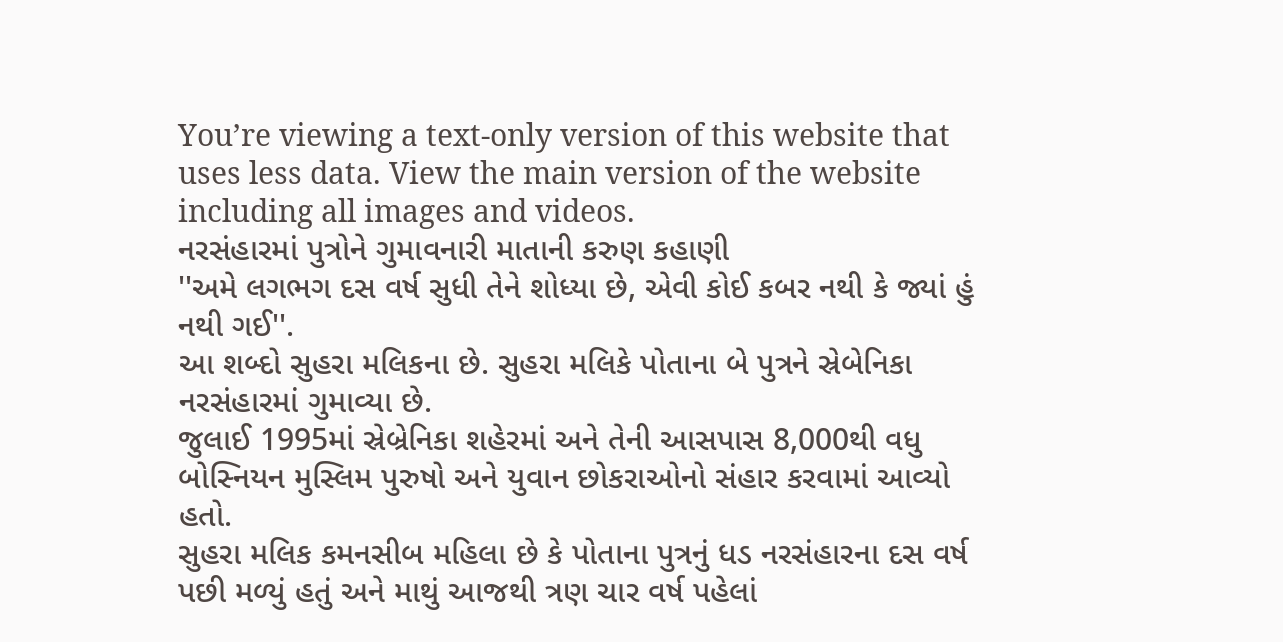You’re viewing a text-only version of this website that uses less data. View the main version of the website including all images and videos.
નરસંહારમાં પુત્રોને ગુમાવનારી માતાની કરુણ કહાણી
''અમે લગભગ દસ વર્ષ સુધી તેને શોધ્યા છે, એવી કોઈ કબર નથી કે જ્યાં હું નથી ગઈ''.
આ શબ્દો સુહરા મલિકના છે. સુહરા મલિકે પોતાના બે પુત્રને સ્રેબેનિકા નરસંહારમાં ગુમાવ્યા છે.
જુલાઈ 1995માં સ્રેબ્રેનિકા શહેરમાં અને તેની આસપાસ 8,000થી વધુ બોસ્નિયન મુસ્લિમ પુરુષો અને યુવાન છોકરાઓનો સંહાર કરવામાં આવ્યો હતો.
સુહરા મલિક કમનસીબ મહિલા છે કે પોતાના પુત્રનું ધડ નરસંહારના દસ વર્ષ પછી મળ્યું હતું અને માથું આજથી ત્રણ ચાર વર્ષ પહેલાં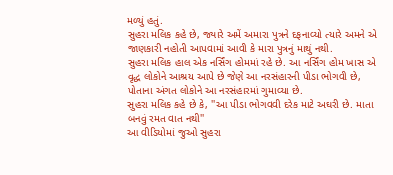મળ્યું હતું.
સુહરા મલિક કહે છે, જ્યારે અમેં અમારા પુત્રને દફનાવ્યો ત્યારે અમને એ જાણકારી નહોતી આપવામાં આવી કે મારા પુત્રનું માથું નથી.
સુહરા મલિક હાલ એક નર્સિંગ હોમમાં રહે છે. આ નર્સિંગ હોમ ખાસ એ વૃદ્ધ લોકોને આશ્રય આપે છે જેણે આ નરસંહારની પીડા ભોગવી છે, પોતાના અંગત લોકોને આ નરસંહારમાં ગુમાવ્યા છે.
સુહરા મલિક કહે છે કે, ''આ પીડા ભોગવવી દરેક માટે અઘરી છે. માતા બનવું રમત વાત નથી''
આ વીડિયોમાં જુઓ સુહરા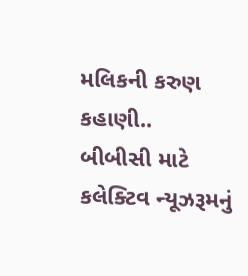મલિકની કરુણ કહાણી..
બીબીસી માટે કલેક્ટિવ ન્યૂઝરૂમનું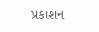પ્રકાશન